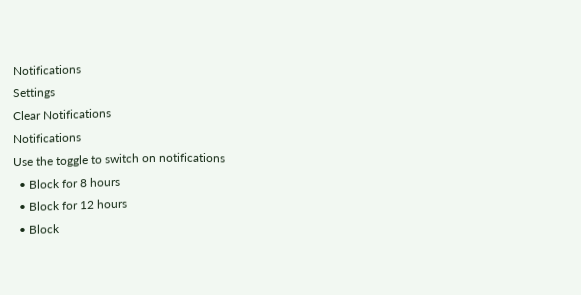Notifications
Settings
Clear Notifications
Notifications
Use the toggle to switch on notifications
  • Block for 8 hours
  • Block for 12 hours
  • Block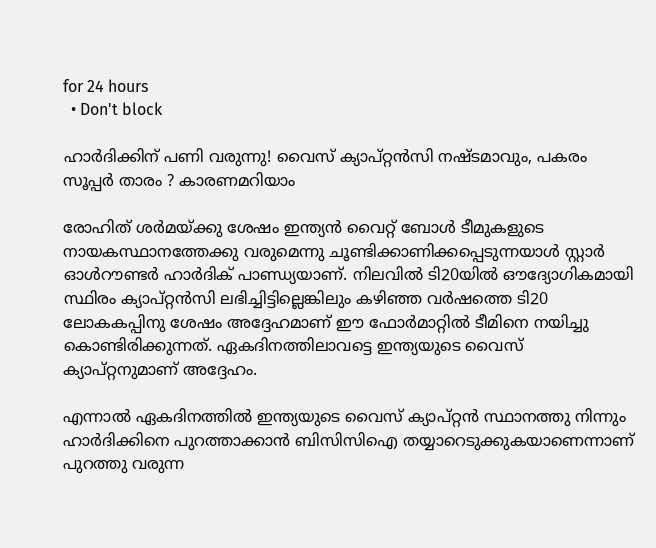for 24 hours
  • Don't block

ഹാര്‍ദിക്കിന് പണി വരുന്നു! വൈസ് ക്യാപ്റ്റന്‍സി നഷ്ടമാവും, പകരം സൂപ്പര്‍ താരം ? കാരണമറിയാം

രോഹിത് ശര്‍മയ്ക്കു ശേഷം ഇന്ത്യന്‍ വൈറ്റ് ബോള്‍ ടീമുകളുടെ നായകസ്ഥാനത്തേക്കു വരുമെന്നു ചൂണ്ടിക്കാണിക്കപ്പെടുന്നയാള്‍ സ്റ്റാര്‍ ഓള്‍റൗണ്ടര്‍ ഹാര്‍ദിക് പാണ്ഡ്യയാണ്. നിലവില്‍ ടി20യില്‍ ഔദ്യോഗികമായി സ്ഥിരം ക്യാപ്റ്റന്‍സി ലഭിച്ചിട്ടില്ലെങ്കിലും കഴിഞ്ഞ വര്‍ഷത്തെ ടി20 ലോകകപ്പിനു ശേഷം അദ്ദേഹമാണ് ഈ ഫോര്‍മാറ്റില്‍ ടീമിനെ നയിച്ചു കൊണ്ടിരിക്കുന്നത്. ഏകദിനത്തിലാവട്ടെ ഇന്ത്യയുടെ വൈസ് ക്യാപ്റ്റനുമാണ് അദ്ദേഹം.

എന്നാല്‍ ഏകദിനത്തില്‍ ഇന്ത്യയുടെ വൈസ് ക്യാപ്റ്റന്‍ സ്ഥാനത്തു നിന്നും ഹാര്‍ദിക്കിനെ പുറത്താക്കാന്‍ ബിസിസിഐ തയ്യാറെടുക്കുകയാണെന്നാണ് പുറത്തു വരുന്ന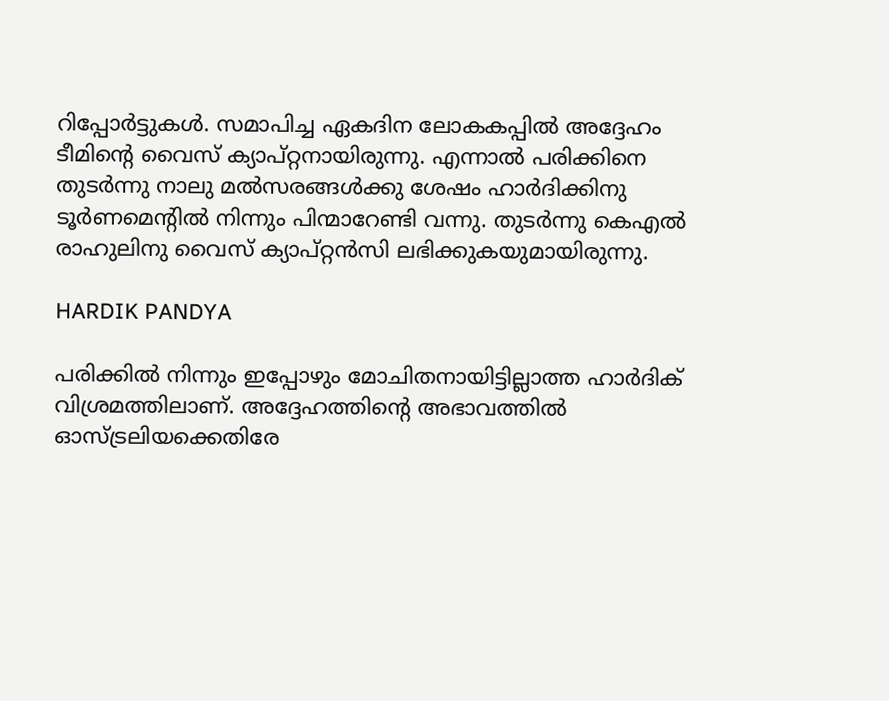റിപ്പോര്‍ട്ടുകള്‍. സമാപിച്ച ഏകദിന ലോകകപ്പില്‍ അദ്ദേഹം ടീമിന്റെ വൈസ് ക്യാപ്റ്റനായിരുന്നു. എന്നാല്‍ പരിക്കിനെ തുടര്‍ന്നു നാലു മല്‍സരങ്ങള്‍ക്കു ശേഷം ഹാര്‍ദിക്കിനു ടൂര്‍ണമെന്റില്‍ നിന്നും പിന്മാറേണ്ടി വന്നു. തുടര്‍ന്നു കെഎല്‍ രാഹുലിനു വൈസ് ക്യാപ്റ്റന്‍സി ലഭിക്കുകയുമായിരുന്നു.

HARDIK PANDYA

പരിക്കില്‍ നിന്നും ഇപ്പോഴും മോചിതനായിട്ടില്ലാത്ത ഹാര്‍ദിക് വിശ്രമത്തിലാണ്. അദ്ദേഹത്തിന്റെ അഭാവത്തില്‍ ഓസ്ട്രലിയക്കെതിരേ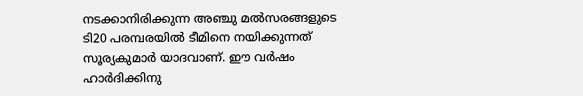നടക്കാനിരിക്കുന്ന അഞ്ചു മല്‍സരങ്ങളുടെ ടി20 പരമ്പരയില്‍ ടീമിനെ നയിക്കുന്നത് സൂര്യകുമാര്‍ യാദവാണ്. ഈ വര്‍ഷം ഹാര്‍ദിക്കിനു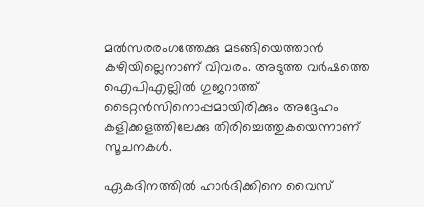മല്‍സരരംഗത്തേക്കു മടങ്ങിയെത്താന്‍ കഴിയില്ലെനാണ് വിവരം. അടുത്ത വര്‍ഷത്തെ ഐപിഎല്ലില്‍ ഗുജറാത്ത് ടൈറ്റന്‍സിനൊപ്പമായിരിക്കും അദ്ദേഹം കളിക്കളത്തിലേക്കു തിരിച്ചെത്തുകയെന്നാണ് സൂചനകള്‍.

ഏകദിനത്തില്‍ ഹാര്‍ദിക്കിനെ വൈസ്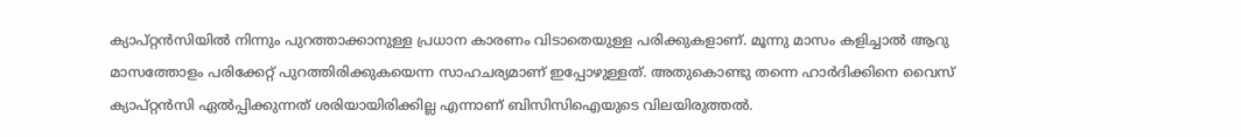ക്യാപ്റ്റന്‍സിയില്‍ നിന്നും പുറത്താക്കാനുള്ള പ്രധാന കാരണം വിടാതെയുള്ള പരിക്കുകളാണ്. മൂന്നു മാസം കളിച്ചാല്‍ ആറു മാസത്തോളം പരിക്കേറ്റ് പുറത്തിരിക്കുകയെന്ന സാഹചര്യമാണ് ഇപ്പോഴുള്ളത്. അതുകൊണ്ടു തന്നെ ഹാര്‍ദിക്കിനെ വൈസ് ക്യാപ്റ്റന്‍സി ഏല്‍പ്പിക്കുന്നത് ശരിയായിരിക്കില്ല എന്നാണ് ബിസിസിഐയുടെ വിലയിരുത്തല്‍.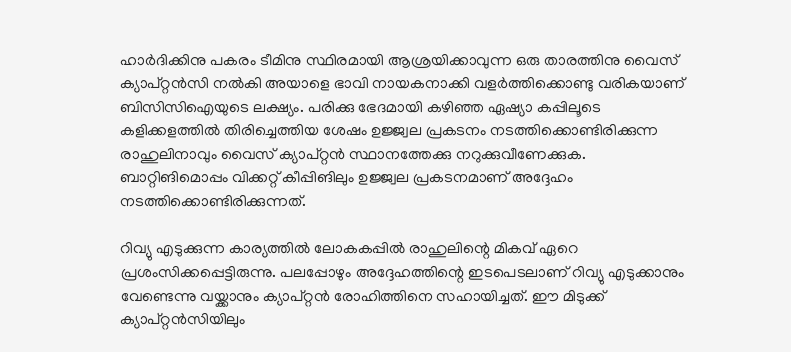ഹാര്‍ദിക്കിനു പകരം ടീമിനു സ്ഥിരമായി ആശ്രയിക്കാവുന്ന ഒരു താരത്തിനു വൈസ് ക്യാപ്റ്റന്‍സി നല്‍കി അയാളെ ഭാവി നായകനാക്കി വളര്‍ത്തിക്കൊണ്ടു വരികയാണ് ബിസിസിഐയുടെ ലക്ഷ്യം. പരിക്കു ഭേദമായി കഴിഞ്ഞ ഏഷ്യാ കപ്പിലൂടെ കളിക്കളത്തില്‍ തിരിച്ചെത്തിയ ശേഷം ഉജ്ജ്വല പ്രകടനം നടത്തിക്കൊണ്ടിരിക്കുന്ന രാഹുലിനാവും വൈസ് ക്യാപ്റ്റന്‍ സ്ഥാനത്തേക്കു നറുക്കുവീണേക്കുക. ബാറ്റിങിമൊപ്പം വിക്കറ്റ് കീപ്പിങിലും ഉജ്ജ്വല പ്രകടനമാണ് അദ്ദേഹം നടത്തിക്കൊണ്ടിരിക്കുന്നത്.

റിവ്യു എടുക്കുന്ന കാര്യത്തില്‍ ലോകകപ്പില്‍ രാഹുലിന്റെ മികവ് ഏറെ പ്രശംസിക്കപ്പെട്ടിരുന്നു. പലപ്പോഴും അദ്ദേഹത്തിന്റെ ഇടപെടലാണ് റിവ്യു എടുക്കാനും വേണ്ടെന്നു വയ്ക്കാനും ക്യാപ്റ്റന്‍ രോഹിത്തിനെ സഹായിച്ചത്. ഈ മിടുക്ക് ക്യാപ്റ്റന്‍സിയിലും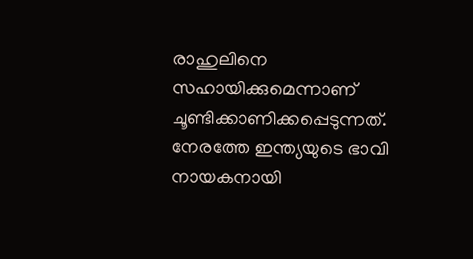രാഹുലിനെ സഹായിക്കുമെന്നാണ് ചൂണ്ടിക്കാണിക്കപ്പെടുന്നത്. നേരത്തേ ഇന്ത്യയുടെ ഭാവി നായകനായി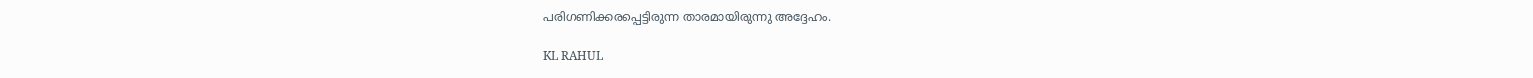പരിഗണിക്കരപ്പെട്ടിരുന്ന താരമായിരുന്നു അദ്ദേഹം.

KL RAHUL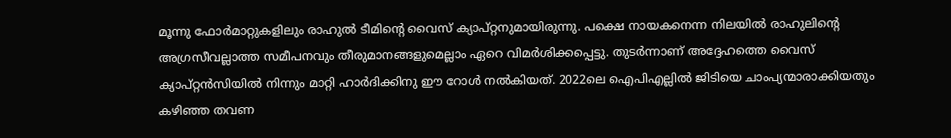മൂന്നു ഫോര്‍മാറ്റുകളിലും രാഹുല്‍ ടീമിന്റെ വൈസ് ക്യാപ്റ്റനുമായിരുന്നു. പക്ഷെ നായകനെന്ന നിലയില്‍ രാഹുലിന്റെ അഗ്രസീവല്ലാത്ത സമീപനവും തീരുമാനങ്ങളുമെല്ലാം ഏറെ വിമര്‍ശിക്കപ്പെട്ടു. തുടര്‍ന്നാണ് അദ്ദേഹത്തെ വൈസ് ക്യാപ്റ്റന്‍സിയില്‍ നിന്നും മാറ്റി ഹാര്‍ദിക്കിനു ഈ റോള്‍ നല്‍കിയത്. 2022ലെ ഐപിഎല്ലില്‍ ജിടിയെ ചാംപ്യന്മാരാക്കിയതും കഴിഞ്ഞ തവണ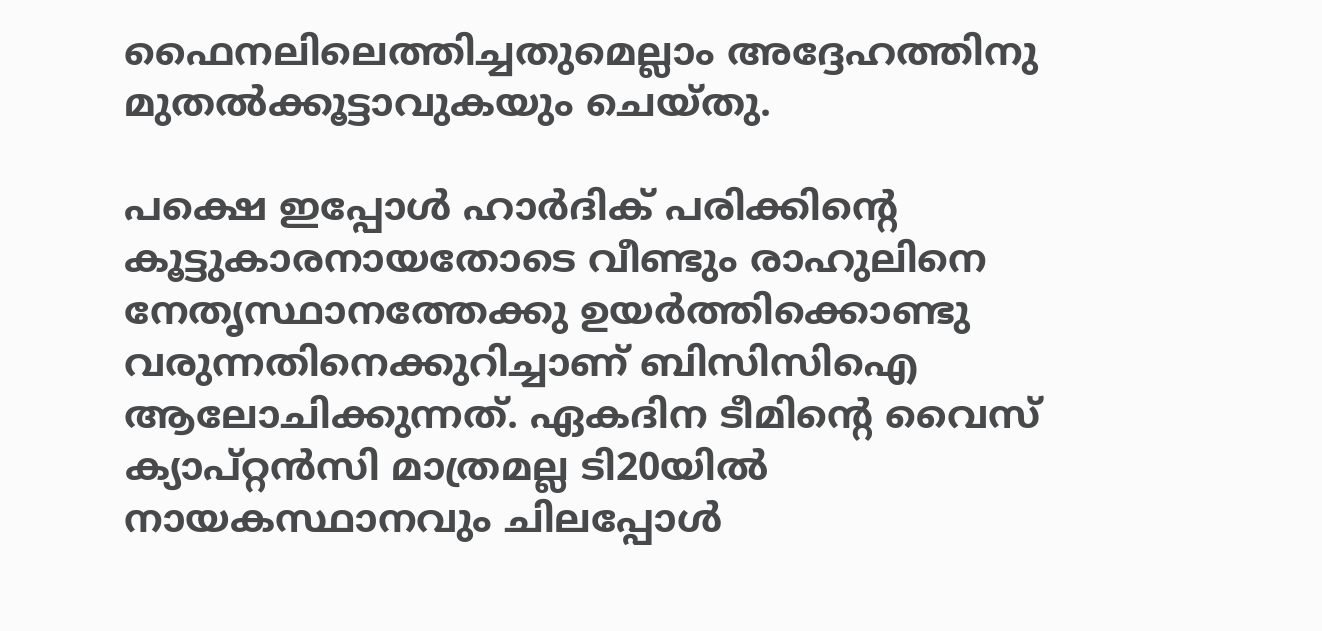ഫൈനലിലെത്തിച്ചതുമെല്ലാം അദ്ദേഹത്തിനു മുതല്‍ക്കൂട്ടാവുകയും ചെയ്തു.

പക്ഷെ ഇപ്പോള്‍ ഹാര്‍ദിക് പരിക്കിന്റെ കൂട്ടുകാരനായതോടെ വീണ്ടും രാഹുലിനെ നേതൃസ്ഥാനത്തേക്കു ഉയര്‍ത്തിക്കൊണ്ടു വരുന്നതിനെക്കുറിച്ചാണ് ബിസിസിഐ ആലോചിക്കുന്നത്. ഏകദിന ടീമിന്റെ വൈസ് ക്യാപ്റ്റന്‍സി മാത്രമല്ല ടി20യില്‍ നായകസ്ഥാനവും ചിലപ്പോള്‍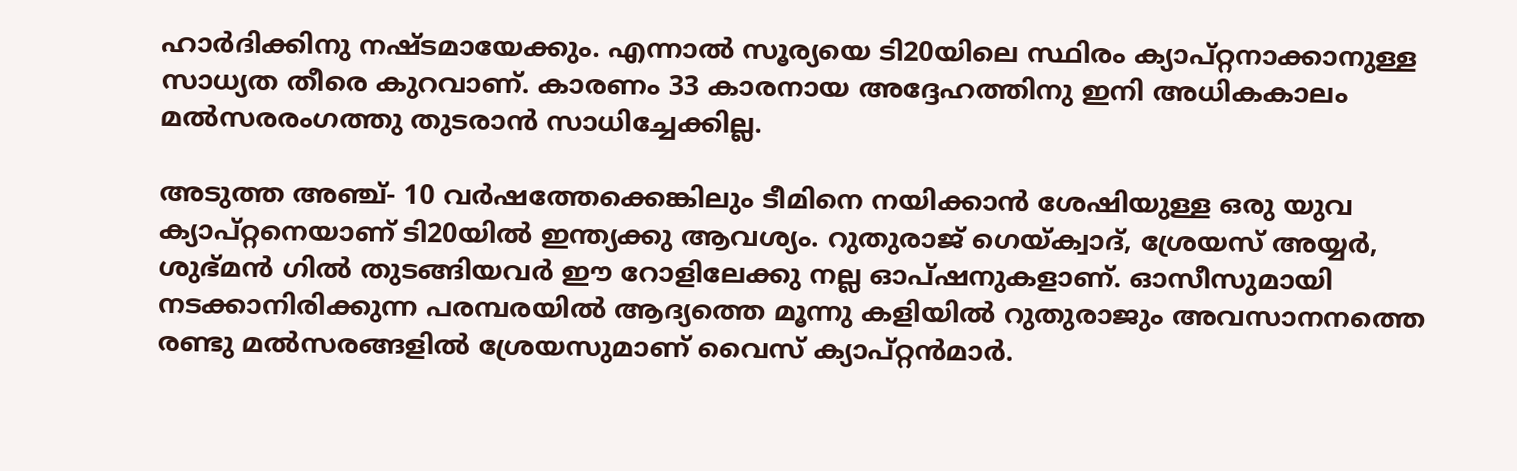ഹാര്‍ദിക്കിനു നഷ്ടമായേക്കും. എന്നാല്‍ സൂര്യയെ ടി20യിലെ സ്ഥിരം ക്യാപ്റ്റനാക്കാനുള്ള സാധ്യത തീരെ കുറവാണ്. കാരണം 33 കാരനായ അദ്ദേഹത്തിനു ഇനി അധികകാലം മല്‍സരരംഗത്തു തുടരാന്‍ സാധിച്ചേക്കില്ല.

അടുത്ത അഞ്ച്- 10 വര്‍ഷത്തേക്കെങ്കിലും ടീമിനെ നയിക്കാന്‍ ശേഷിയുള്ള ഒരു യുവ ക്യാപ്റ്റനെയാണ് ടി20യില്‍ ഇന്ത്യക്കു ആവശ്യം. റുതുരാജ് ഗെയ്ക്വാദ്, ശ്രേയസ് അയ്യര്‍, ശുഭ്മന്‍ ഗില്‍ തുടങ്ങിയവര്‍ ഈ റോളിലേക്കു നല്ല ഓപ്ഷനുകളാണ്. ഓസീസുമായി നടക്കാനിരിക്കുന്ന പരമ്പരയില്‍ ആദ്യത്തെ മൂന്നു കളിയില്‍ റുതുരാജും അവസാനനത്തെ രണ്ടു മല്‍സരങ്ങളില്‍ ശ്രേയസുമാണ് വൈസ് ക്യാപ്റ്റന്‍മാര്‍.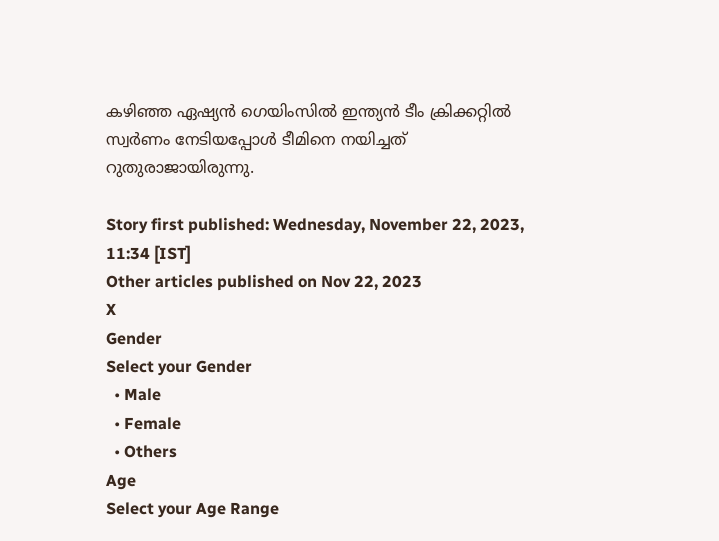കഴിഞ്ഞ ഏഷ്യന്‍ ഗെയിംസില്‍ ഇന്ത്യന്‍ ടീം ക്രിക്കറ്റില്‍ സ്വര്‍ണം നേടിയപ്പോള്‍ ടീമിനെ നയിച്ചത് റുതുരാജായിരുന്നു.

Story first published: Wednesday, November 22, 2023, 11:34 [IST]
Other articles published on Nov 22, 2023
X
Gender
Select your Gender
  • Male
  • Female
  • Others
Age
Select your Age Range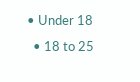• Under 18
  • 18 to 25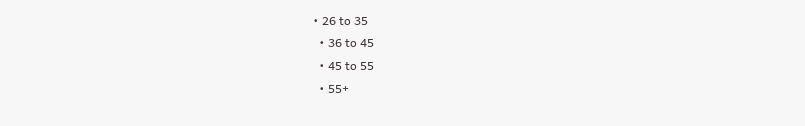• 26 to 35
  • 36 to 45
  • 45 to 55
  • 55+